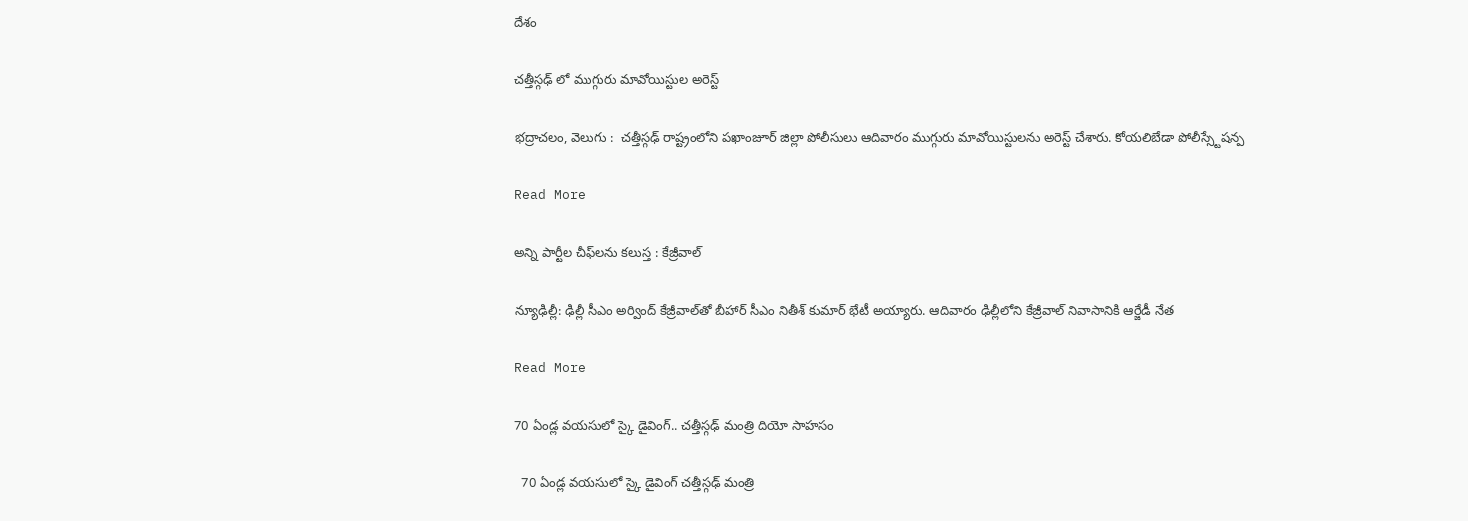దేశం

చత్తీస్గఢ్ లో ముగ్గురు మావోయిస్టుల అరెస్ట్

భద్రాచలం, వెలుగు :  చత్తీస్గఢ్ రాష్ట్రంలోని పఖాంజూర్ జిల్లా పోలీసులు ఆదివారం ముగ్గురు మావోయిస్టులను అరెస్ట్ చేశారు. కోయలిబేడా పోలీస్స్టేషన్ప

Read More

అన్ని పార్టీల చీఫ్‌‌లను కలుస్త : కేజ్రీవాల్

న్యూఢిల్లీ: ఢిల్లీ సీఎం అర్వింద్ కేజ్రీవాల్‌‌తో బీహార్ సీఎం నితీశ్ కుమార్ భేటీ అయ్యారు. ఆదివారం ఢిల్లీలోని కేజ్రీవాల్ నివాసానికి ఆర్జేడీ నేత

Read More

70 ఏండ్ల వయసులో స్కై డైవింగ్.. చత్తీస్గఢ్ మంత్రి దియో సాహసం

  70 ఏండ్ల వయసులో స్కై డైవింగ్ చత్తీస్గఢ్ మంత్రి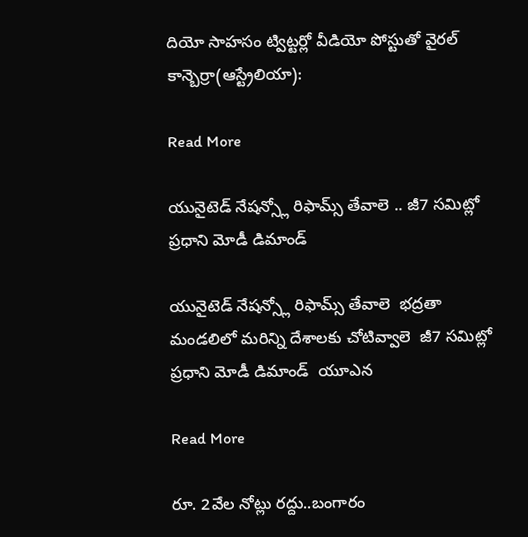దియో సాహసం ట్విట్టర్లో వీడియో పోస్టుతో వైరల్ కాన్బెర్రా(ఆస్ట్రేలియా):

Read More

యునైటెడ్ నేషన్స్లో రిఫామ్స్ తేవాలె .. జీ7 సమిట్లో ప్రధాని మోడీ డిమాండ్

యునైటెడ్ నేషన్స్లో రిఫామ్స్ తేవాలె  భద్రతా మండలిలో మరిన్ని దేశాలకు చోటివ్వాలె  జీ7 సమిట్లో  ప్రధాని మోడీ డిమాండ్  యూఎన

Read More

రూ. 2వేల నోట్లు రద్దు..బంగారం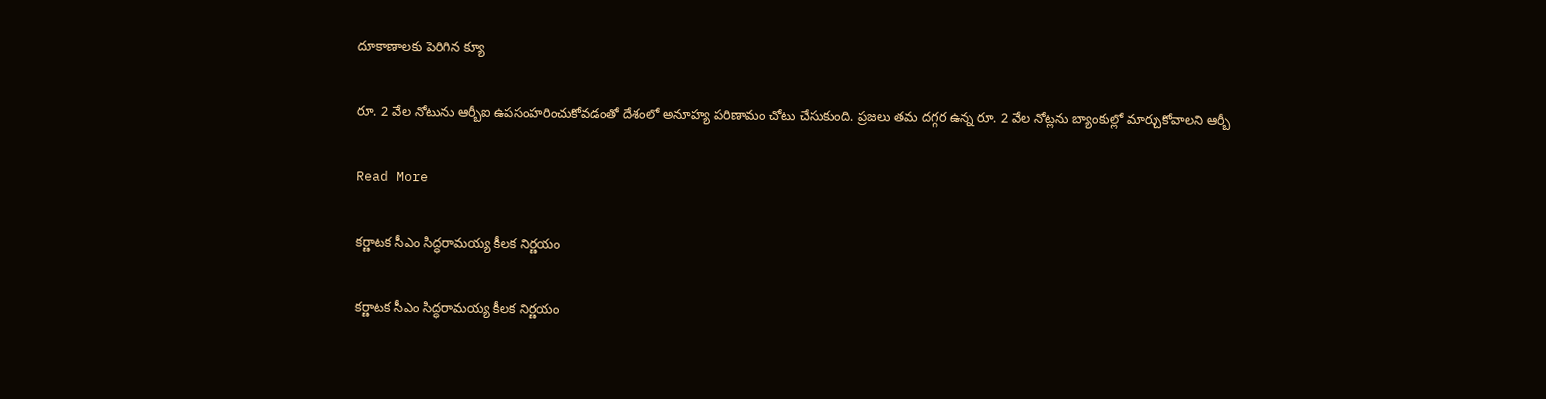దూకాణాలకు పెరిగిన క్యూ

రూ. 2 వేల నోటును ఆర్బీఐ ఉపసంహరించుకోవడంతో దేశంలో అనూహ్య పరిణామం చోటు చేసుకుంది. ప్రజలు తమ దగ్గర ఉన్న రూ. 2 వేల నోట్లను బ్యాంకుల్లో మార్చుకోవాలని ఆర్బీ

Read More

కర్ణాటక సీఎం సిద్ధరామయ్య కీలక నిర్ణయం

కర్ణాటక సీఎం సిద్ధరామయ్య కీలక నిర్ణయం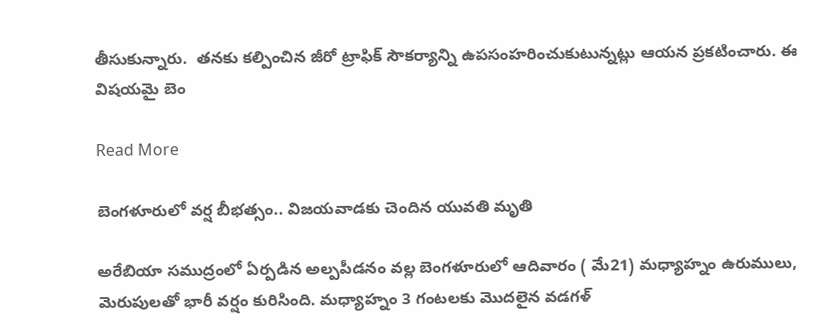తీసుకున్నారు.  తనకు కల్పించిన జీరో ట్రాఫిక్ సౌకర్యాన్ని ఉపసంహరించుకుటున్నట్లు ఆయన ప్రకటించారు. ఈ విషయమై బెం

Read More

బెంగళూరులో వర్ష బీభత్సం.. విజయవాడకు చెందిన యువతి మృతి

అరేబియా సముద్రంలో ఏర్పడిన అల్పపీడనం వల్ల బెంగళూరులో ఆదివారం ( మే21) మధ్యాహ్నం ఉరుములు, మెరుపులతో భారీ వర్షం కురిసింది. మధ్యాహ్నం 3 గంటలకు మొదలైన వడగళ్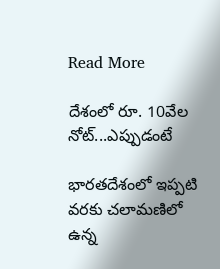Read More

దేశంలో రూ. 10వేల నోట్...ఎప్పుడంటే

భారతదేశంలో ఇప్పటి వరకు చలామణిలో ఉన్న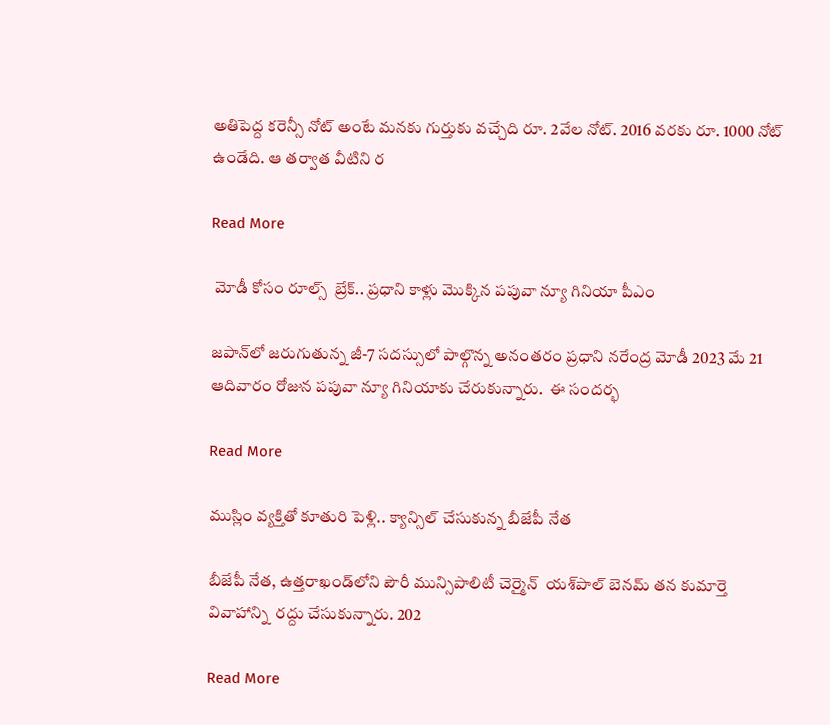అతిపెద్ద కరెన్సీ నోట్ అంటే మనకు గుర్తుకు వచ్చేది రూ. 2వేల నోట్. 2016 వరకు రూ. 1000 నోట్ ఉండేది. ఆ తర్వాత వీటిని ర

Read More

 మోడీ కోసం రూల్స్  బ్రేక్.. ప్రధాని కాళ్లు మొక్కిన పపువా న్యూ గినియా పీఎం

జపాన్‌లో జరుగుతున్న జీ-7 సదస్సులో పాల్గొన్న అనంతరం ప్రధాని నరేంద్ర మోడీ 2023 మే 21 ఆదివారం రోజున పపువా న్యూ గినియాకు చేరుకున్నారు.  ఈ సందర్భ

Read More

ముస్లిం వ్యక్తితో కూతురి పెళ్లి.. క్యాన్సిల్ చేసుకున్న బీజేపీ నేత

బీజేపీ నేత, ఉత్తరాఖండ్‌లోని పౌరీ మున్సిపాలిటీ చెర్మైన్  యశ్‌పాల్‌ బెనమ్‌ తన కుమార్తె వివాహాన్ని  రద్దు చేసుకున్నారు. 202

Read More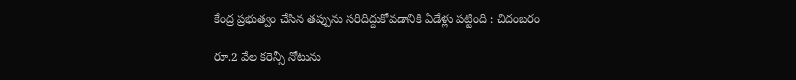కేంద్ర ప్రభుత్వం చేసిన తప్పును సరిదిద్దుకోవడానికి ఏడేళ్లు పట్టింది : చిదంబరం

రూ.2 వేల కరెన్సీ నోటును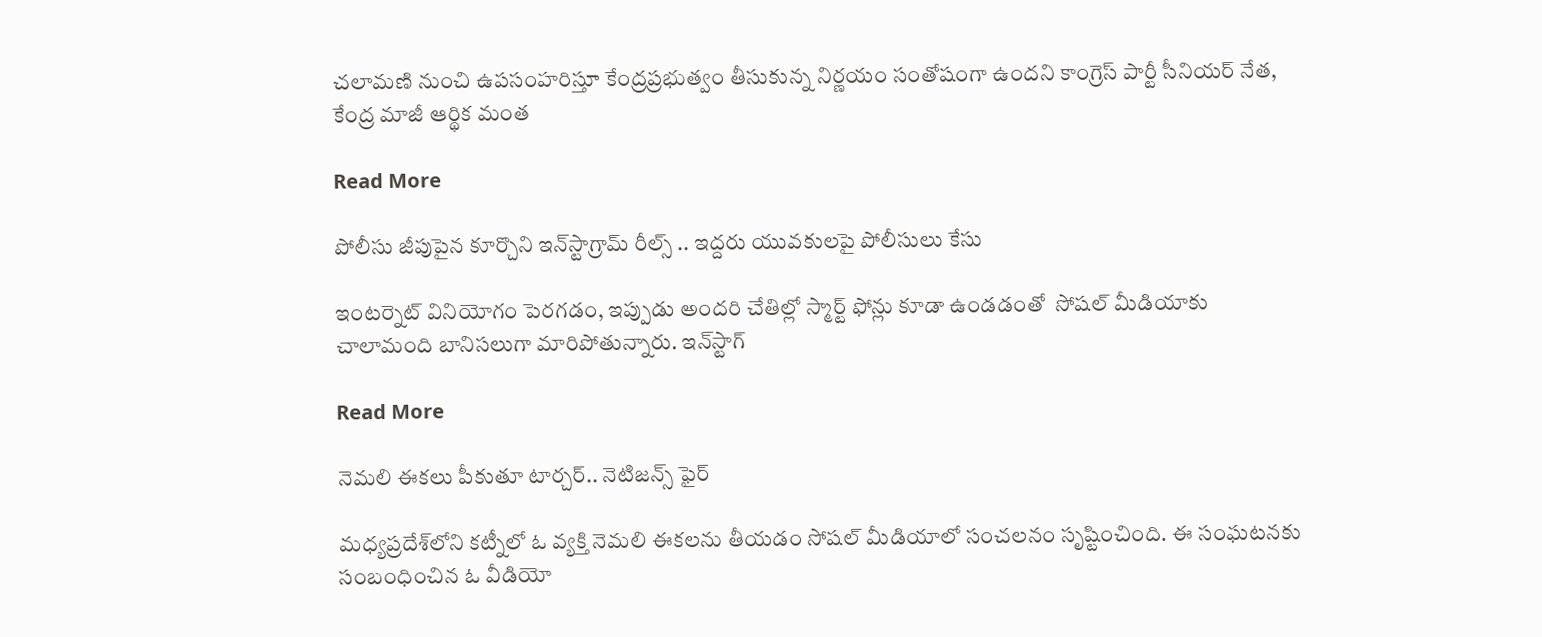చలామణి నుంచి ఉపసంహరిస్తూ కేంద్రప్రభుత్వం తీసుకున్న నిర్ణయం సంతోషంగా ఉందని కాంగ్రెస్ పార్టీ సీనియర్ నేత, కేంద్ర మాజీ ఆర్థిక మంత

Read More

పోలీసు జీపుపైన కూర్చొని ఇన్‌స్టాగ్రామ్ రీల్స్ .. ఇద్దరు యువకులపై పోలీసులు కేసు

ఇంటర్నెట్ వినియోగం పెరగడం, ఇప్పుడు అందరి చేతిల్లో స్మార్ట్ ఫోన్లు కూడా ఉండడంతో  సోషల్ మీడియాకు చాలామంది బానిసలుగా మారిపోతున్నారు. ఇన్‌స్టాగ్

Read More

నెమలి ఈకలు పీకుతూ టార్చర్.. నెటిజన్స్ ఫైర్

మధ్యప్రదేశ్‌లోని కట్నీలో ఓ వ్యక్తి నెమలి ఈకలను తీయడం సోషల్ మీడియాలో సంచలనం సృష్టించింది. ఈ సంఘటనకు సంబంధించిన ఓ వీడియో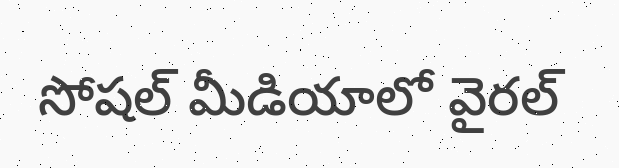సోషల్ మీడియాలో వైరల్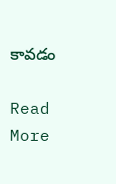కావడం

Read More